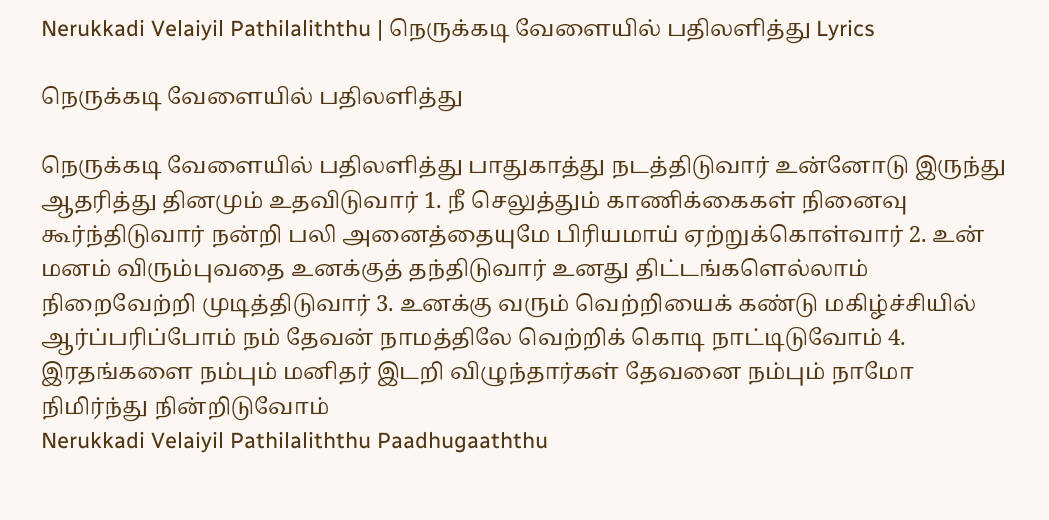Nerukkadi Velaiyil Pathilaliththu | நெருக்கடி வேளையில் பதிலளித்து Lyrics

நெருக்கடி வேளையில் பதிலளித்து

நெருக்கடி வேளையில் பதிலளித்து பாதுகாத்து நடத்திடுவார் உன்னோடு இருந்து ஆதரித்து தினமும் உதவிடுவார் 1. நீ செலுத்தும் காணிக்கைகள் நினைவு கூர்ந்திடுவார் நன்றி பலி அனைத்தையுமே பிரியமாய் ஏற்றுக்கொள்வார் 2. உன் மனம் விரும்புவதை உனக்குத் தந்திடுவார் உனது திட்டங்களெல்லாம் நிறைவேற்றி முடித்திடுவார் 3. உனக்கு வரும் வெற்றியைக் கண்டு மகிழ்ச்சியில் ஆர்ப்பரிப்போம் நம் தேவன் நாமத்திலே வெற்றிக் கொடி நாட்டிடுவோம் 4. இரதங்களை நம்பும் மனிதர் இடறி விழுந்தார்கள் தேவனை நம்பும் நாமோ நிமிர்ந்து நின்றிடுவோம்
Nerukkadi Velaiyil Pathilaliththu Paadhugaaththu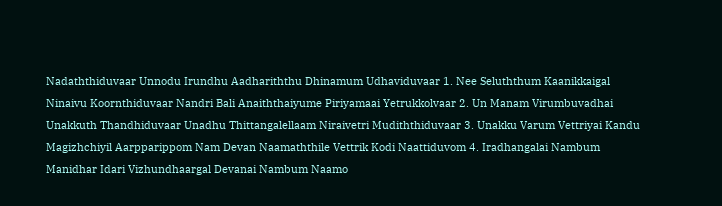Nadaththiduvaar Unnodu Irundhu Aadhariththu Dhinamum Udhaviduvaar 1. Nee Seluththum Kaanikkaigal Ninaivu Koornthiduvaar Nandri Bali Anaiththaiyume Piriyamaai Yetrukkolvaar 2. Un Manam Virumbuvadhai Unakkuth Thandhiduvaar Unadhu Thittangalellaam Niraivetri Mudiththiduvaar 3. Unakku Varum Vettriyai Kandu Magizhchiyil Aarpparippom Nam Devan Naamaththile Vettrik Kodi Naattiduvom 4. Iradhangalai Nambum Manidhar Idari Vizhundhaargal Devanai Nambum Naamo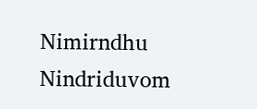Nimirndhu Nindriduvom